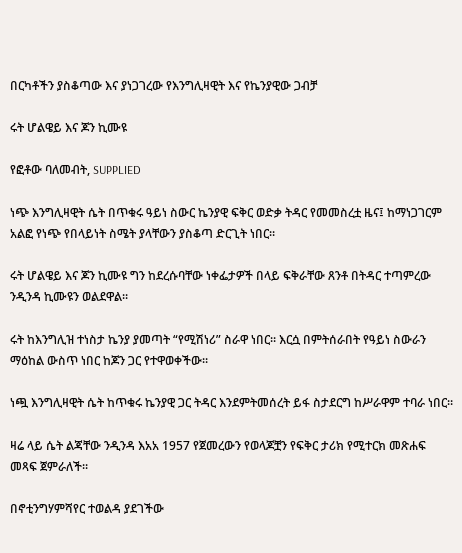በርካቶችን ያስቆጣው እና ያነጋገረው የእንግሊዛዊት እና የኬንያዊው ጋብቻ

ሩት ሆልዌይ እና ጆን ኪሙዩ

የፎቶው ባለመብት, SUPPLIED

ነጭ እንግሊዛዊት ሴት በጥቁሩ ዓይነ ስውር ኬንያዊ ፍቅር ወድቃ ትዳር የመመስረቷ ዜና፤ ከማነጋገርም አልፎ የነጭ የበላይነት ስሜት ያላቸውን ያስቆጣ ድርጊት ነበር።

ሩት ሆልዌይ እና ጆን ኪሙዩ ግን ከደረሱባቸው ነቀፌታዎች በላይ ፍቅራቸው ጸንቶ በትዳር ተጣምረው ንዲንዳ ኪሙዩን ወልደዋል።

ሩት ከእንግሊዝ ተነስታ ኬንያ ያመጣት “የሚሽነሪ” ስራዋ ነበር። እርሷ በምትሰራበት የዓይነ ስውራን ማዕከል ውስጥ ነበር ከጆን ጋር የተዋወቀችው።

ነጯ እንግሊዛዊት ሴት ከጥቁሩ ኬንያዊ ጋር ትዳር እንደምትመሰረት ይፋ ስታደርግ ከሥራዋም ተባራ ነበር።

ዛሬ ላይ ሴት ልጃቸው ንዲንዳ እአአ 1957 የጀመረውን የወላጆቿን የፍቅር ታሪክ የሚተርክ መጽሐፍ መጻፍ ጀምራለች።

በኖቲንግሃምሻየር ተወልዳ ያደገችው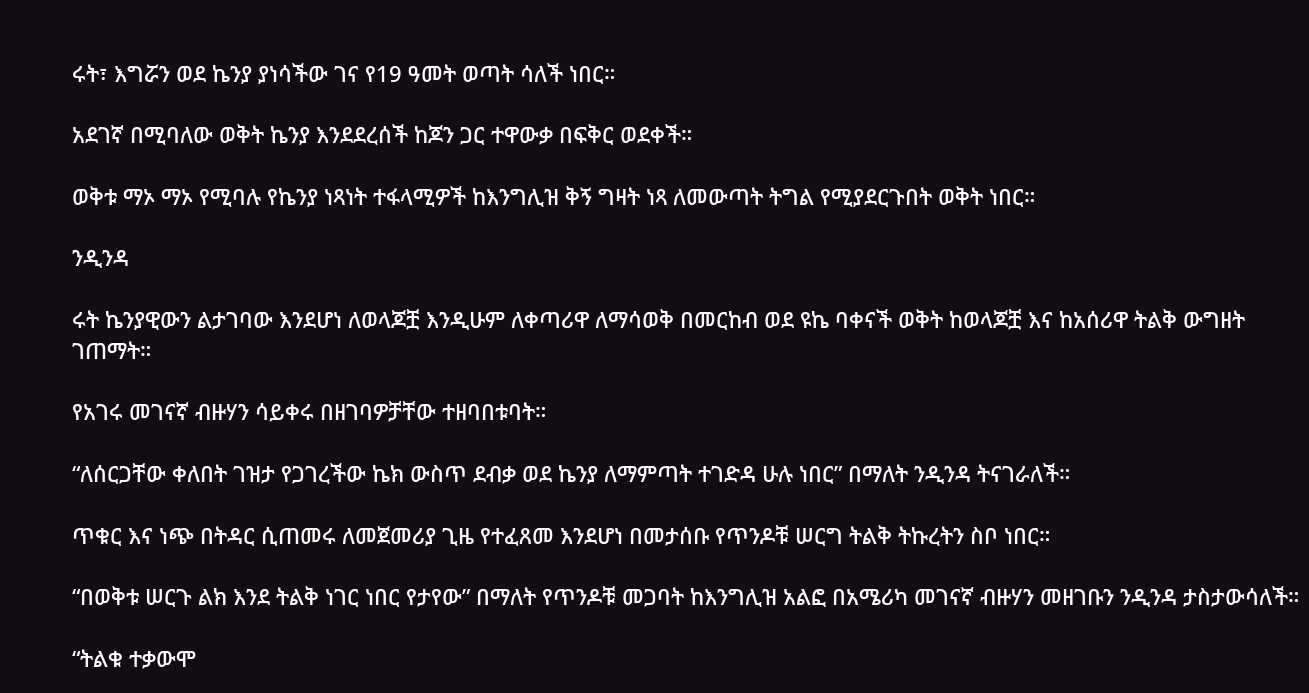ሩት፣ እግሯን ወደ ኬንያ ያነሳችው ገና የ19 ዓመት ወጣት ሳለች ነበር።

አደገኛ በሚባለው ወቅት ኬንያ እንደደረሰች ከጆን ጋር ተዋውቃ በፍቅር ወደቀች።

ወቅቱ ማኦ ማኦ የሚባሉ የኬንያ ነጻነት ተፋላሚዎች ከእንግሊዝ ቅኝ ግዛት ነጻ ለመውጣት ትግል የሚያደርጉበት ወቅት ነበር።

ንዲንዳ

ሩት ኬንያዊውን ልታገባው እንደሆነ ለወላጆቿ እንዲሁም ለቀጣሪዋ ለማሳወቅ በመርከብ ወደ ዩኬ ባቀናች ወቅት ከወላጆቿ እና ከአሰሪዋ ትልቅ ውግዘት ገጠማት።

የአገሩ መገናኛ ብዙሃን ሳይቀሩ በዘገባዎቻቸው ተዘባበቱባት።

“ለሰርጋቸው ቀለበት ገዝታ የጋገረችው ኬክ ውስጥ ደብቃ ወደ ኬንያ ለማምጣት ተገድዳ ሁሉ ነበር” በማለት ንዲንዳ ትናገራለች።

ጥቁር እና ነጭ በትዳር ሲጠመሩ ለመጀመሪያ ጊዜ የተፈጸመ እንደሆነ በመታሰቡ የጥንዶቹ ሠርግ ትልቅ ትኩረትን ስቦ ነበር።

“በወቅቱ ሠርጉ ልክ እንደ ትልቅ ነገር ነበር የታየው” በማለት የጥንዶቹ መጋባት ከእንግሊዝ አልፎ በአሜሪካ መገናኛ ብዙሃን መዘገቡን ንዲንዳ ታስታውሳለች።

“ትልቁ ተቃውሞ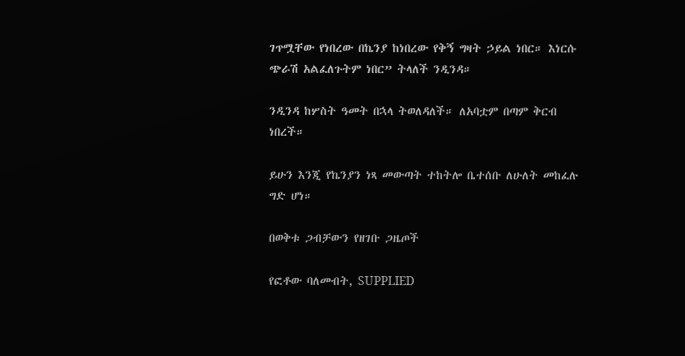ገጥሟቸው የነበረው በኬንያ ከነበረው የቅኝ ግዛት ኃይል ነበር። እነርሱ ጭራሽ አልፈለጉትም ነበር” ትላለች ንዲንዳ።

ንዲንዳ ከሦስት ዓመት በኋላ ትወለዳለች። ለአባቷም በጣም ቅርብ ነበረች።

ይሁን እንጂ የኬንያን ነጻ መውጣት ተከትሎ ቤተሰቡ ለሁለት መከፈሉ ግድ ሆነ።

በወቅቱ ጋብቻውን የዘገቡ ጋዜጦች

የፎቶው ባለመብት, SUPPLIED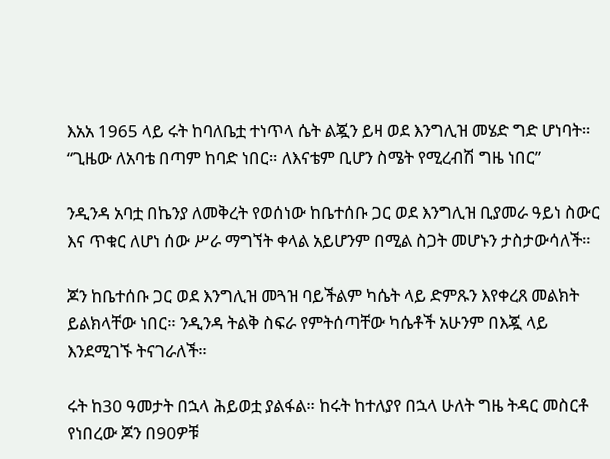እአአ 1965 ላይ ሩት ከባለቤቷ ተነጥላ ሴት ልጇን ይዛ ወደ እንግሊዝ መሄድ ግድ ሆነባት። “ጊዜው ለአባቴ በጣም ከባድ ነበር። ለእናቴም ቢሆን ስሜት የሚረብሽ ግዜ ነበር”

ንዲንዳ አባቷ በኬንያ ለመቅረት የወሰነው ከቤተሰቡ ጋር ወደ እንግሊዝ ቢያመራ ዓይነ ስውር እና ጥቁር ለሆነ ሰው ሥራ ማግኘት ቀላል አይሆንም በሚል ስጋት መሆኑን ታስታውሳለች።

ጆን ከቤተሰቡ ጋር ወደ እንግሊዝ መጓዝ ባይችልም ካሴት ላይ ድምጹን እየቀረጸ መልክት ይልክላቸው ነበር። ንዲንዳ ትልቅ ስፍራ የምትሰጣቸው ካሴቶች አሁንም በእጇ ላይ እንደሚገኙ ትናገራለች።

ሩት ከ30 ዓመታት በኋላ ሕይወቷ ያልፋል። ከሩት ከተለያየ በኋላ ሁለት ግዜ ትዳር መስርቶ የነበረው ጆን በ90ዎቹ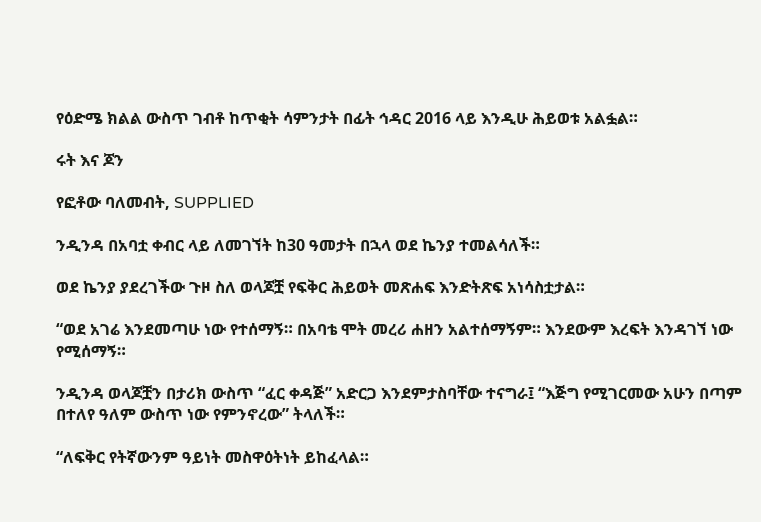የዕድሜ ክልል ውስጥ ገብቶ ከጥቂት ሳምንታት በፊት ኅዳር 2016 ላይ እንዲሁ ሕይወቱ አልፏል።

ሩት እና ጆን

የፎቶው ባለመብት, SUPPLIED

ንዲንዳ በአባቷ ቀብር ላይ ለመገኘት ከ30 ዓመታት በኋላ ወደ ኬንያ ተመልሳለች።

ወደ ኬንያ ያደረገችው ጉዞ ስለ ወላጆቿ የፍቅር ሕይወት መጽሐፍ እንድትጽፍ አነሳስቷታል።

“ወደ አገሬ እንደመጣሁ ነው የተሰማኝ። በአባቴ ሞት መረሪ ሐዘን አልተሰማኝም። እንደውም እረፍት እንዳገኘ ነው የሚሰማኝ።

ንዲንዳ ወላጆቿን በታሪክ ውስጥ “ፈር ቀዳጅ” አድርጋ እንደምታስባቸው ተናግራ፤ “እጅግ የሚገርመው አሁን በጣም በተለየ ዓለም ውስጥ ነው የምንኖረው” ትላለች።

“ለፍቅር የትኛውንም ዓይነት መስዋዕትነት ይከፈላል።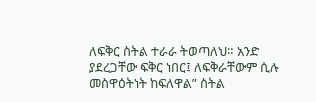ለፍቅር ስትል ተራራ ትወጣለህ። አንድ ያደረጋቸው ፍቅር ነበር፤ ለፍቅራቸውም ሲሉ መስዋዕትነት ከፍለዋል” ስትል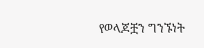የወላጆቿን ግንኙነት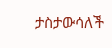ታስታውሳለች